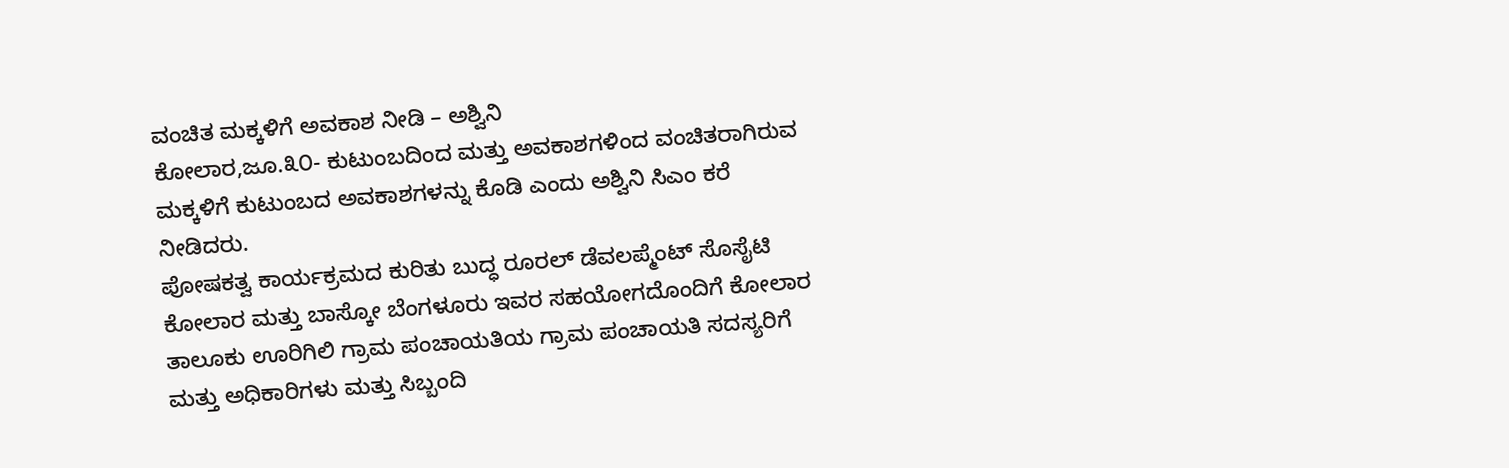ವಂಚಿತ ಮಕ್ಕಳಿಗೆ ಅವಕಾಶ ನೀಡಿ – ಅಶ್ವಿನಿ
ಕೋಲಾರ,ಜೂ.೩೦- ಕುಟುಂಬದಿಂದ ಮತ್ತು ಅವಕಾಶಗಳಿಂದ ವಂಚಿತರಾಗಿರುವ ಮಕ್ಕಳಿಗೆ ಕುಟುಂಬದ ಅವಕಾಶಗಳನ್ನು ಕೊಡಿ ಎಂದು ಅಶ್ವಿನಿ ಸಿಎಂ ಕರೆ ನೀಡಿದರು.
ಪೋಷಕತ್ವ ಕಾರ್ಯಕ್ರಮದ ಕುರಿತು ಬುದ್ಧ ರೂರಲ್ ಡೆವಲಪ್ಮೆಂಟ್ ಸೊಸೈಟಿ ಕೋಲಾರ ಮತ್ತು ಬಾಸ್ಕೋ ಬೆಂಗಳೂರು ಇವರ ಸಹಯೋಗದೊಂದಿಗೆ ಕೋಲಾರ ತಾಲೂಕು ಊರಿಗಿಲಿ ಗ್ರಾಮ ಪಂಚಾಯತಿಯ ಗ್ರಾಮ ಪಂಚಾಯತಿ ಸದಸ್ಯರಿಗೆ ಮತ್ತು ಅಧಿಕಾರಿಗಳು ಮತ್ತು ಸಿಬ್ಬಂದಿ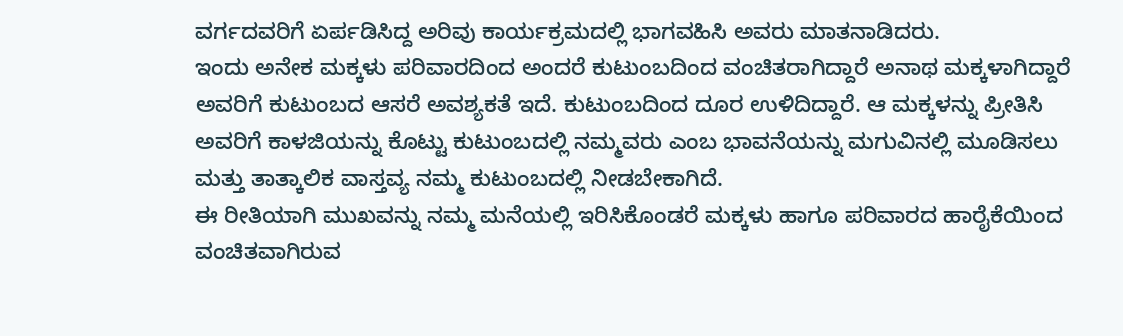ವರ್ಗದವರಿಗೆ ಏರ್ಪಡಿಸಿದ್ದ ಅರಿವು ಕಾರ್ಯಕ್ರಮದಲ್ಲಿ ಭಾಗವಹಿಸಿ ಅವರು ಮಾತನಾಡಿದರು.
ಇಂದು ಅನೇಕ ಮಕ್ಕಳು ಪರಿವಾರದಿಂದ ಅಂದರೆ ಕುಟುಂಬದಿಂದ ವಂಚಿತರಾಗಿದ್ದಾರೆ ಅನಾಥ ಮಕ್ಕಳಾಗಿದ್ದಾರೆ ಅವರಿಗೆ ಕುಟುಂಬದ ಆಸರೆ ಅವಶ್ಯಕತೆ ಇದೆ. ಕುಟುಂಬದಿಂದ ದೂರ ಉಳಿದಿದ್ದಾರೆ. ಆ ಮಕ್ಕಳನ್ನು ಪ್ರೀತಿಸಿ ಅವರಿಗೆ ಕಾಳಜಿಯನ್ನು ಕೊಟ್ಟು ಕುಟುಂಬದಲ್ಲಿ ನಮ್ಮವರು ಎಂಬ ಭಾವನೆಯನ್ನು ಮಗುವಿನಲ್ಲಿ ಮೂಡಿಸಲು ಮತ್ತು ತಾತ್ಕಾಲಿಕ ವಾಸ್ತವ್ಯ ನಮ್ಮ ಕುಟುಂಬದಲ್ಲಿ ನೀಡಬೇಕಾಗಿದೆ.
ಈ ರೀತಿಯಾಗಿ ಮುಖವನ್ನು ನಮ್ಮ ಮನೆಯಲ್ಲಿ ಇರಿಸಿಕೊಂಡರೆ ಮಕ್ಕಳು ಹಾಗೂ ಪರಿವಾರದ ಹಾರೈಕೆಯಿಂದ ವಂಚಿತವಾಗಿರುವ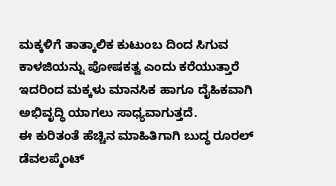ಮಕ್ಕಳಿಗೆ ತಾತ್ಕಾಲಿಕ ಕುಟುಂಬ ದಿಂದ ಸಿಗುವ ಕಾಳಜಿಯನ್ನು ಪೋಷಕತ್ವ ಎಂದು ಕರೆಯುತ್ತಾರೆ ಇದರಿಂದ ಮಕ್ಕಳು ಮಾನಸಿಕ ಹಾಗೂ ದೈಹಿಕವಾಗಿ ಅಭಿವೃದ್ಧಿ ಯಾಗಲು ಸಾಧ್ಯವಾಗುತ್ತದೆ.
ಈ ಕುರಿತಂತೆ ಹೆಚ್ಚಿನ ಮಾಹಿತಿಗಾಗಿ ಬುದ್ಧ ರೂರಲ್ ಡೆವಲಪ್ಮೆಂಟ್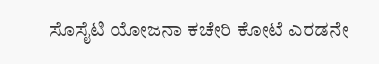ಸೊಸೈಟಿ ಯೋಜನಾ ಕಚೇರಿ ಕೋಟೆ ಎರಡನೇ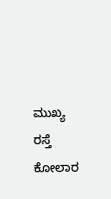ಮುಖ್ಯ ರಸ್ತೆ ಕೋಲಾರ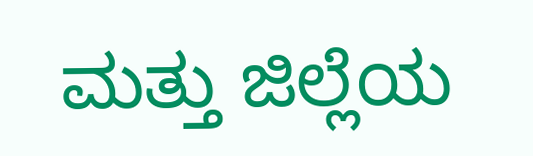ಮತ್ತು ಜಿಲ್ಲೆಯ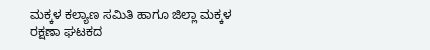ಮಕ್ಕಳ ಕಲ್ಯಾಣ ಸಮಿತಿ ಹಾಗೂ ಜಿಲ್ಲಾ ಮಕ್ಕಳ ರಕ್ಷಣಾ ಘಟಕದ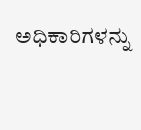ಅಧಿಕಾರಿಗಳನ್ನು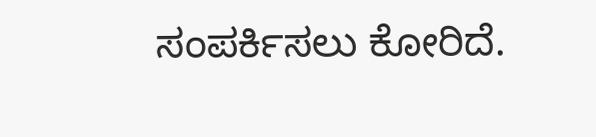ಸಂಪರ್ಕಿಸಲು ಕೋರಿದೆ.